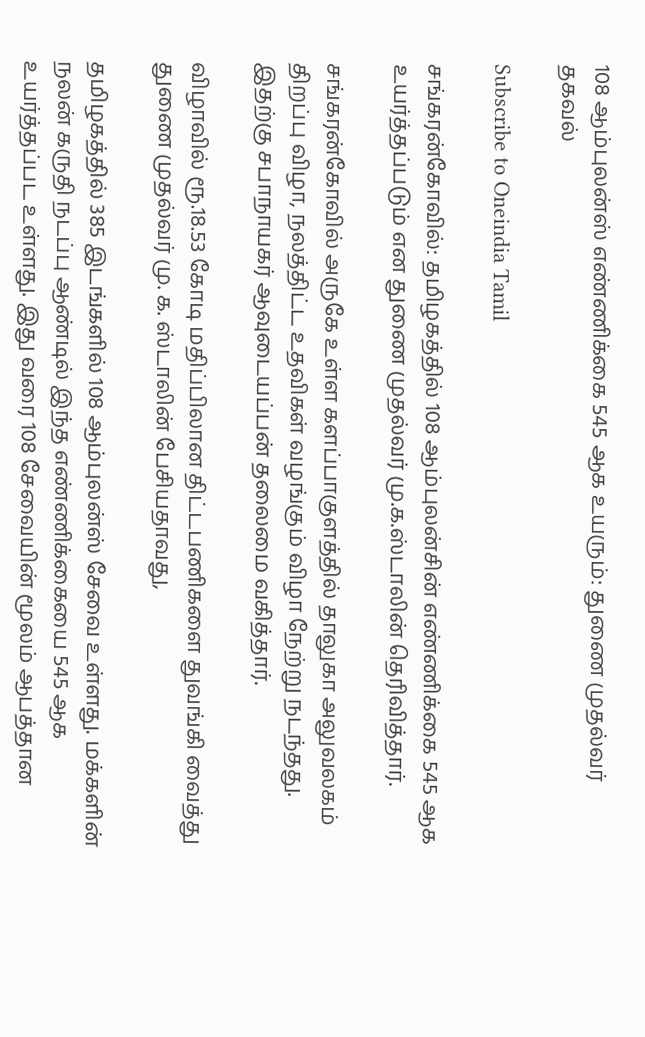108 ஆம்புலன்ஸ் எண்ணிக்கை 545 ஆக உயரும்: துணை முதல்வர் தகவல்

Subscribe to Oneindia Tamil

சங்கரன்கோவில்: தமிழகத்தில் 108 ஆம்புலன்சின் எண்ணிக்கை 545 ஆக உயர்த்தப்படும் என துணை முதல்வர் மு.க.ஸ்டாலின் தெரிவித்தார்.

சங்கரன்கோவில் அருகே உள்ள களப்பாகுளத்தில் தாலுகா அலுவலகம் திறப்பு விழா, நலத்திட்ட உதவிகள் வழங்கும் விழா நேற்று நடந்தது. இதற்கு சபாநாயகர் ஆவுடையப்பன் தலைமை வகித்தார்.

விழாவில் ரூ.18.53 கோடி மதிப்பிலான திட்டபணிகளை துவங்கி வைத்து துணை முதல்வர் மு. க. ஸ்டாலின் பேசியதாவது,

தமிழகத்தில் 385 இடங்களில் 108 ஆம்புலன்ஸ் சேவை உள்ளது. மக்களின் நலன் கருதி நடப்பு ஆண்டில் இந்த எண்ணிக்கையை 545 ஆக உயர்த்தப்பட உள்ளது. இது வரை 108 சேவையின் மூலம் ஆபத்தான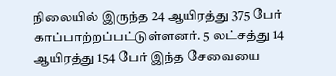நிலையில் இருந்த 24 ஆயிரத்து 375 பேர் காப்பாற்றப்பட்டுள்ளனர். 5 லட்சத்து 14 ஆயிரத்து 154 பேர் இந்த சேவையை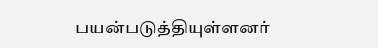பயன்படுத்தியுள்ளனர்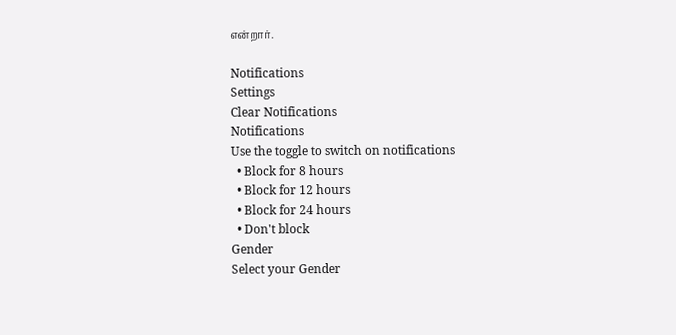என்றார்.

Notifications
Settings
Clear Notifications
Notifications
Use the toggle to switch on notifications
  • Block for 8 hours
  • Block for 12 hours
  • Block for 24 hours
  • Don't block
Gender
Select your Gender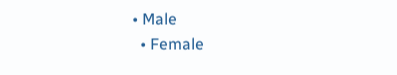• Male
  • Female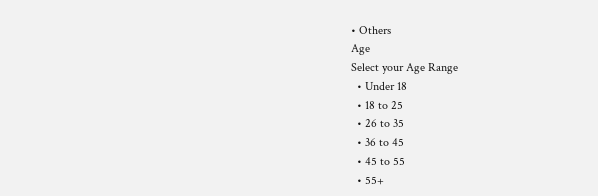• Others
Age
Select your Age Range
  • Under 18
  • 18 to 25
  • 26 to 35
  • 36 to 45
  • 45 to 55
  • 55+